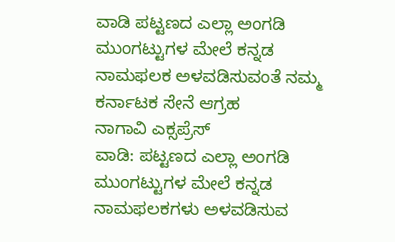ವಾಡಿ ಪಟ್ಟಣದ ಎಲ್ಲಾ ಅಂಗಡಿ ಮುಂಗಟ್ಟುಗಳ ಮೇಲೆ ಕನ್ನಡ ನಾಮಫಲಕ ಅಳವಡಿಸುವಂತೆ ನಮ್ಮ ಕರ್ನಾಟಕ ಸೇನೆ ಆಗ್ರಹ
ನಾಗಾವಿ ಎಕ್ಸಪ್ರೆಸ್
ವಾಡಿ: ಪಟ್ಟಣದ ಎಲ್ಲಾ ಅಂಗಡಿ ಮುಂಗಟ್ಟುಗಳ ಮೇಲೆ ಕನ್ನಡ ನಾಮಫಲಕಗಳು ಅಳವಡಿಸುವ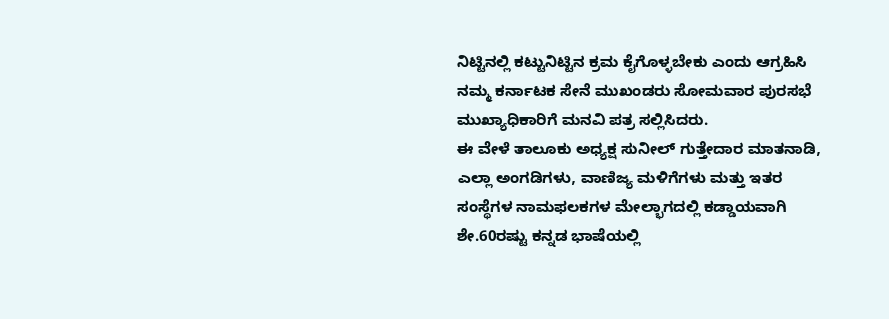ನಿಟ್ಟಿನಲ್ಲಿ ಕಟ್ಟುನಿಟ್ಟಿನ ಕ್ರಮ ಕೈಗೊಳ್ಳಬೇಕು ಎಂದು ಆಗ್ರಹಿಸಿ ನಮ್ಮ ಕರ್ನಾಟಕ ಸೇನೆ ಮುಖಂಡರು ಸೋಮವಾರ ಪುರಸಭೆ ಮುಖ್ಯಾಧಿಕಾರಿಗೆ ಮನವಿ ಪತ್ರ ಸಲ್ಲಿಸಿದರು.
ಈ ವೇಳೆ ತಾಲೂಕು ಅಧ್ಯಕ್ಷ ಸುನೀಲ್ ಗುತ್ತೇದಾರ ಮಾತನಾಡಿ, ಎಲ್ಲಾ ಅಂಗಡಿಗಳು, ವಾಣಿಜ್ಯ ಮಳಿಗೆಗಳು ಮತ್ತು ಇತರ ಸಂಸ್ಥೆಗಳ ನಾಮಫಲಕಗಳ ಮೇಲ್ಭಾಗದಲ್ಲಿ ಕಡ್ಡಾಯವಾಗಿ ಶೇ.60ರಷ್ಟು ಕನ್ನಡ ಭಾಷೆಯಲ್ಲಿ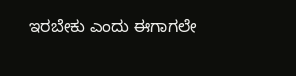ಇರಬೇಕು ಎಂದು ಈಗಾಗಲೇ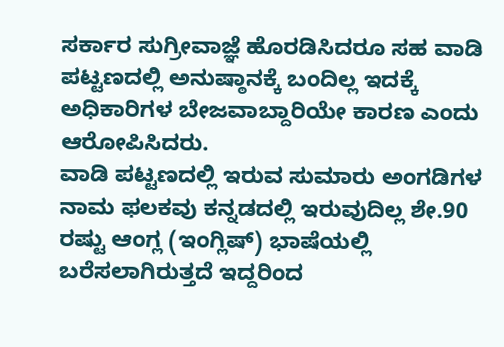ಸರ್ಕಾರ ಸುಗ್ರೀವಾಜ್ಞೆ ಹೊರಡಿಸಿದರೂ ಸಹ ವಾಡಿ ಪಟ್ಟಣದಲ್ಲಿ ಅನುಷ್ಠಾನಕ್ಕೆ ಬಂದಿಲ್ಲ ಇದಕ್ಕೆ ಅಧಿಕಾರಿಗಳ ಬೇಜವಾಬ್ದಾರಿಯೇ ಕಾರಣ ಎಂದು ಆರೋಪಿಸಿದರು.
ವಾಡಿ ಪಟ್ಟಣದಲ್ಲಿ ಇರುವ ಸುಮಾರು ಅಂಗಡಿಗಳ ನಾಮ ಫಲಕವು ಕನ್ನಡದಲ್ಲಿ ಇರುವುದಿಲ್ಲ ಶೇ.90 ರಷ್ಟು ಆಂಗ್ಲ (ಇಂಗ್ಲಿಷ್) ಭಾಷೆಯಲ್ಲಿ ಬರೆಸಲಾಗಿರುತ್ತದೆ ಇದ್ದರಿಂದ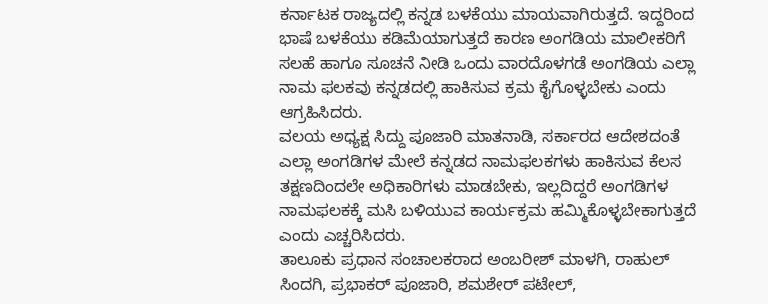ಕರ್ನಾಟಕ ರಾಜ್ಯದಲ್ಲಿ ಕನ್ನಡ ಬಳಕೆಯು ಮಾಯವಾಗಿರುತ್ತದೆ. ಇದ್ದರಿಂದ ಭಾಷೆ ಬಳಕೆಯು ಕಡಿಮೆಯಾಗುತ್ತದೆ ಕಾರಣ ಅಂಗಡಿಯ ಮಾಲೀಕರಿಗೆ ಸಲಹೆ ಹಾಗೂ ಸೂಚನೆ ನೀಡಿ ಒಂದು ವಾರದೊಳಗಡೆ ಅಂಗಡಿಯ ಎಲ್ಲಾ ನಾಮ ಫಲಕವು ಕನ್ನಡದಲ್ಲಿ ಹಾಕಿಸುವ ಕ್ರಮ ಕೈಗೊಳ್ಳಬೇಕು ಎಂದು ಆಗ್ರಹಿಸಿದರು.
ವಲಯ ಅಧ್ಯಕ್ಷ ಸಿದ್ದು ಪೂಜಾರಿ ಮಾತನಾಡಿ, ಸರ್ಕಾರದ ಆದೇಶದಂತೆ ಎಲ್ಲಾ ಅಂಗಡಿಗಳ ಮೇಲೆ ಕನ್ನಡದ ನಾಮಫಲಕಗಳು ಹಾಕಿಸುವ ಕೆಲಸ ತಕ್ಷಣದಿಂದಲೇ ಅಧಿಕಾರಿಗಳು ಮಾಡಬೇಕು, ಇಲ್ಲದಿದ್ದರೆ ಅಂಗಡಿಗಳ ನಾಮಫಲಕಕ್ಕೆ ಮಸಿ ಬಳಿಯುವ ಕಾರ್ಯಕ್ರಮ ಹಮ್ಮಿಕೊಳ್ಳಬೇಕಾಗುತ್ತದೆ ಎಂದು ಎಚ್ಚರಿಸಿದರು.
ತಾಲೂಕು ಪ್ರಧಾನ ಸಂಚಾಲಕರಾದ ಅಂಬರೀಶ್ ಮಾಳಗಿ, ರಾಹುಲ್ ಸಿಂದಗಿ, ಪ್ರಭಾಕರ್ ಪೂಜಾರಿ, ಶಮಶೇರ್ ಪಟೇಲ್,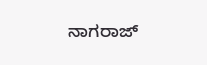ನಾಗರಾಜ್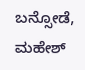ಬನ್ಸೋಡೆ, ಮಹೇಶ್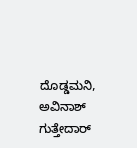ದೊಡ್ಡಮನಿ, ಅವಿನಾಶ್ ಗುತ್ತೇದಾರ್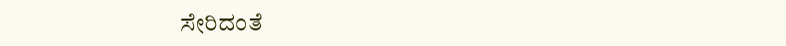ಸೇರಿದಂತೆ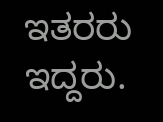ಇತರರು ಇದ್ದರು.